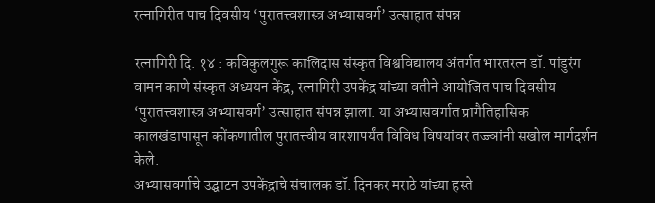रत्नागिरीत पाच दिवसीय ‘पुरातत्त्वशास्त्र अभ्यासवर्ग’ उत्साहात संपन्न

रत्नागिरी दि. १४ : कविकुलगुरू कालिदास संस्कृत विश्वविद्यालय अंतर्गत भारतरत्न डॉ. पांडुरंग वामन काणे संस्कृत अध्ययन केंद्र, रत्नागिरी उपकेंद्र यांच्या वतीने आयोजित पाच दिवसीय ‘पुरातत्त्वशास्त्र अभ्यासवर्ग’ उत्साहात संपन्न झाला. या अभ्यासवर्गात प्रागैतिहासिक कालखंडापासून कोंकणातील पुरातत्त्वीय वारशापर्यंत विविध विषयांवर तज्ज्ञांनी सखोल मार्गदर्शन केले.
अभ्यासवर्गाचे उद्घाटन उपकेंद्राचे संचालक डॉ. दिनकर मराठे यांच्या हस्ते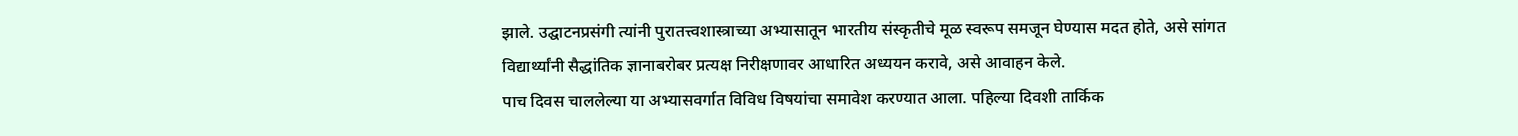झाले. उद्घाटनप्रसंगी त्यांनी पुरातत्त्वशास्त्राच्या अभ्यासातून भारतीय संस्कृतीचे मूळ स्वरूप समजून घेण्यास मदत होते, असे सांगत विद्यार्थ्यांनी सैद्धांतिक ज्ञानाबरोबर प्रत्यक्ष निरीक्षणावर आधारित अध्ययन करावे, असे आवाहन केले.
पाच दिवस चाललेल्या या अभ्यासवर्गात विविध विषयांचा समावेश करण्यात आला. पहिल्या दिवशी तार्किक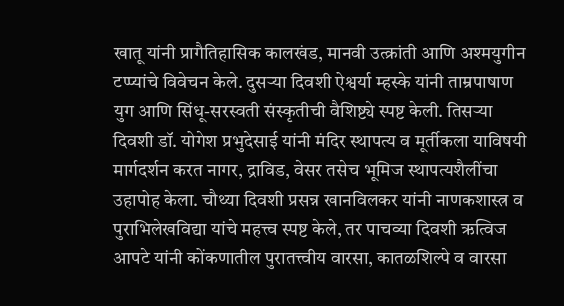खातू यांनी प्रागैतिहासिक कालखंड, मानवी उत्क्रांती आणि अश्मयुगीन टप्प्यांचे विवेचन केले. दुसऱ्या दिवशी ऐश्वर्या म्हस्के यांनी ताम्रपाषाण युग आणि सिंधू-सरस्वती संस्कृतीची वैशिष्ट्ये स्पष्ट केली. तिसऱ्या दिवशी डॉ. योगेश प्रभुदेसाई यांनी मंदिर स्थापत्य व मूर्तीकला याविषयी मार्गदर्शन करत नागर, द्राविड, वेसर तसेच भूमिज स्थापत्यशैलींचा उहापोह केला. चौथ्या दिवशी प्रसन्न खानविलकर यांनी नाणकशास्त्र व पुराभिलेखविद्या यांचे महत्त्व स्पष्ट केले, तर पाचव्या दिवशी ऋत्विज आपटे यांनी कोंकणातील पुरातत्त्वीय वारसा, कातळशिल्पे व वारसा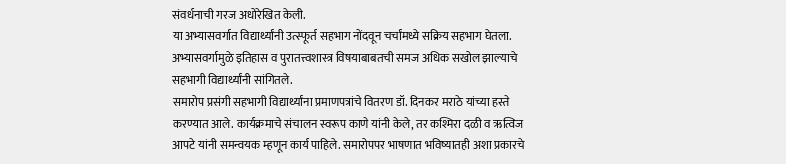संवर्धनाची गरज अधोरेखित केली.
या अभ्यासवर्गात विद्यार्थ्यांनी उत्स्फूर्त सहभाग नोंदवून चर्चांमध्ये सक्रिय सहभाग घेतला. अभ्यासवर्गामुळे इतिहास व पुरातत्त्वशास्त्र विषयाबाबतची समज अधिक सखोल झाल्याचे सहभागी विद्यार्थ्यांनी सांगितले.
समारोप प्रसंगी सहभागी विद्यार्थ्यांना प्रमाणपत्रांचे वितरण डॉ. दिनकर मराठे यांच्या हस्ते करण्यात आले. कार्यक्रमाचे संचालन स्वरूप काणे यांनी केले, तर कश्मिरा दळी व ऋत्विज आपटे यांनी समन्वयक म्हणून कार्य पाहिले. समारोपपर भाषणात भविष्यातही अशा प्रकारचे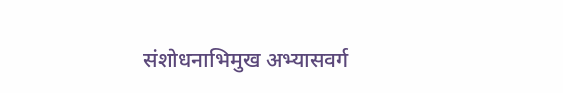संशोधनाभिमुख अभ्यासवर्ग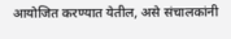आयोजित करण्यात येतील, असे संचालकांनी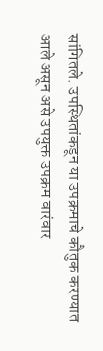सांगितले. उपस्थितांकडून या उपक्रमाचे कौतुक करण्यात आले असून असे उपयुक्त उपक्रम वारंवार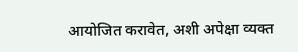आयोजित करावेत, अशी अपेक्षा व्यक्त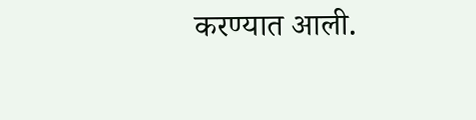करण्यात आली.